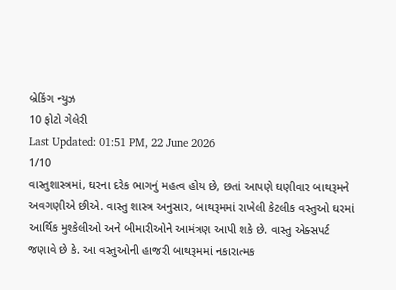બ્રેકિંગ ન્યુઝ
10 ફોટો ગેલેરી
Last Updated: 01:51 PM, 22 June 2026
1/10
વાસ્તુશાસ્ત્રમાં, ઘરના દરેક ભાગનું મહત્વ હોય છે, છતાં આપણે ઘણીવાર બાથરૂમને અવગણીએ છીએ. વાસ્તુ શાસ્ત્ર અનુસાર, બાથરૂમમાં રાખેલી કેટલીક વસ્તુઓ ઘરમાં આર્થિક મુશ્કેલીઓ અને બીમારીઓને આમંત્રણ આપી શકે છે. વાસ્તુ એક્સપર્ટ જણાવે છે કે. આ વસ્તુઓની હાજરી બાથરૂમમાં નકારાત્મક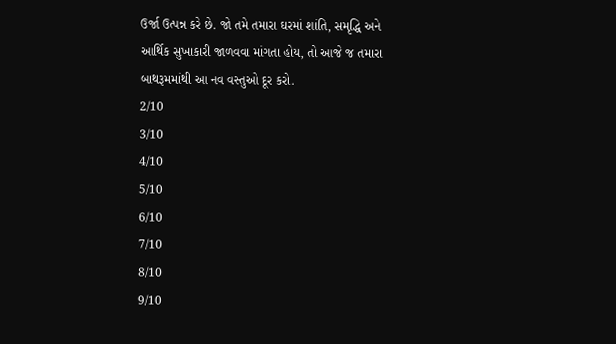ઉર્જા ઉત્પન્ન કરે છે. જો તમે તમારા ઘરમાં શાંતિ, સમૃદ્ધિ અને આર્થિક સુખાકારી જાળવવા માંગતા હોય, તો આજે જ તમારા બાથરૂમમાંથી આ નવ વસ્તુઓ દૂર કરો.
2/10
3/10
4/10
5/10
6/10
7/10
8/10
9/10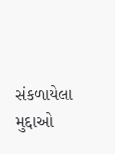સંકળાયેલા મુદ્દાઓ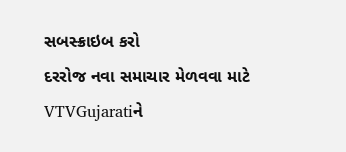સબસ્ક્રાઇબ કરો
દરરોજ નવા સમાચાર મેળવવા માટે VTVGujaratiને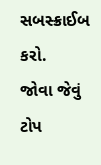સબસ્ક્રાઈબ કરો.
જોવા જેવું
ટોપ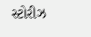સ્ટોરીઝ